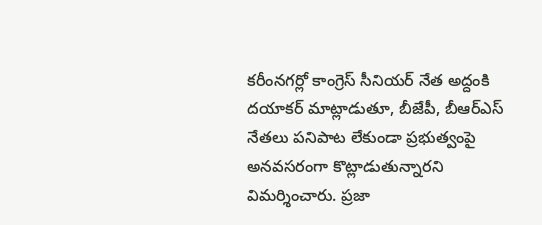కరీంనగర్లో కాంగ్రెస్ సీనియర్ నేత అద్దంకి దయాకర్ మాట్లాడుతూ, బీజేపీ, బీఆర్ఎస్ నేతలు పనిపాట లేకుండా ప్రభుత్వంపై అనవసరంగా కొట్లాడుతున్నారని విమర్శించారు. ప్రజా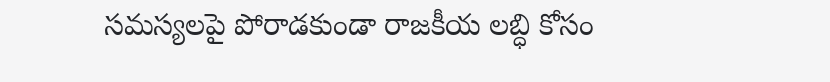సమస్యలపై పోరాడకుండా రాజకీయ లబ్ధి కోసం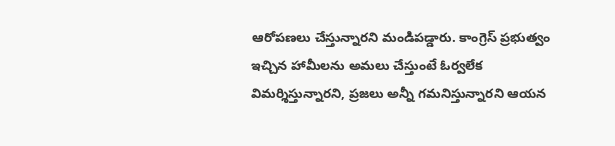ఆరోపణలు చేస్తున్నారని మండిపడ్డారు. కాంగ్రెస్ ప్రభుత్వం ఇచ్చిన హామీలను అమలు చేస్తుంటే ఓర్వలేక విమర్శిస్తున్నారని, ప్రజలు అన్నీ గమనిస్తున్నారని ఆయన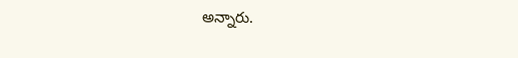అన్నారు.